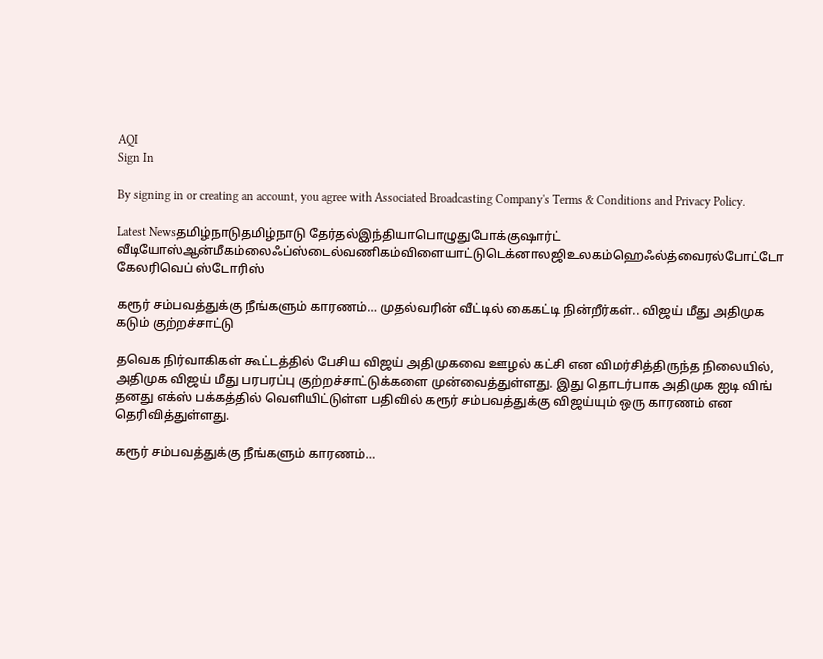AQI
Sign In

By signing in or creating an account, you agree with Associated Broadcasting Company's Terms & Conditions and Privacy Policy.

Latest Newsதமிழ்நாடுதமிழ்நாடு தேர்தல்இந்தியாபொழுதுபோக்குஷார்ட் வீடியோஸ்ஆன்மீகம்லைஃப்ஸ்டைல்வணிகம்விளையாட்டுடெக்னாலஜிஉலகம்ஹெஃல்த்வைரல்போட்டோ கேலரிவெப் ஸ்டோரிஸ்

கரூர் சம்பவத்துக்கு நீங்களும் காரணம்… முதல்வரின் வீட்டில் கைகட்டி நின்றீர்கள்.. விஜய் மீது அதிமுக கடும் குற்றச்சாட்டு

தவெக நிர்வாகிகள் கூட்டத்தில் பேசிய விஜய் அதிமுகவை ஊழல் கட்சி என விமர்சித்திருந்த நிலையில், அதிமுக விஜய் மீது பரபரப்பு குற்றச்சாட்டுக்களை முன்வைத்துள்ளது. இது தொடர்பாக அதிமுக ஐடி விங் தனது எக்ஸ் பக்கத்தில் வெளியிட்டுள்ள பதிவில் கரூர் சம்பவத்துக்கு விஜய்யும் ஒரு காரணம் என தெரிவித்துள்ளது.

கரூர் சம்பவத்துக்கு நீங்களும் காரணம்…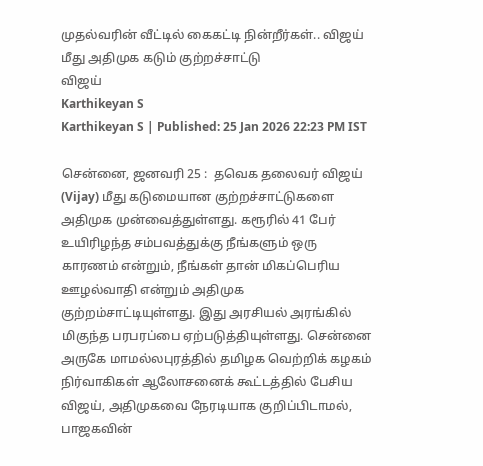முதல்வரின் வீட்டில் கைகட்டி நின்றீர்கள்.. விஜய் மீது அதிமுக கடும் குற்றச்சாட்டு
விஜய்
Karthikeyan S
Karthikeyan S | Published: 25 Jan 2026 22:23 PM IST

சென்னை, ஜனவரி 25 :  தவெக தலைவர் விஜய் (Vijay) மீது கடுமையான குற்றச்சாட்டுகளை அதிமுக முன்வைத்துள்ளது. கரூரில் 41 பேர் உயிரிழந்த சம்பவத்துக்கு நீங்களும் ஒரு காரணம் என்றும், நீங்கள் தான் மிகப்பெரிய ஊழல்வாதி என்றும் அதிமுக குற்றம்சாட்டியுள்ளது. இது அரசியல் அரங்கில் மிகுந்த பரபரப்பை ஏற்படுத்தியுள்ளது. சென்னை அருகே மாமல்லபுரத்தில் தமிழக வெற்றிக் கழகம் நிர்வாகிகள் ஆலோசனைக் கூட்டத்தில் பேசிய விஜய், அதிமுகவை நேரடியாக குறிப்பிடாமல், பாஜகவின்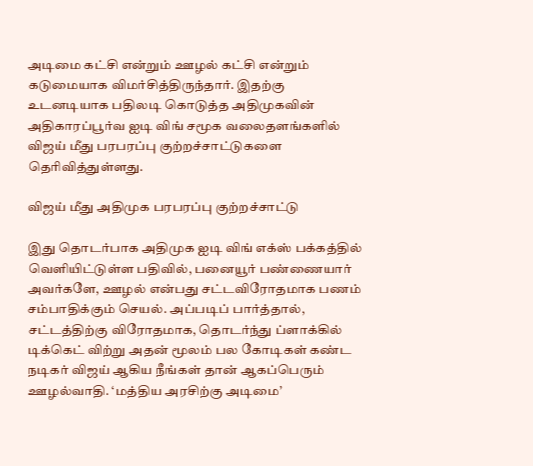அடிமை கட்சி என்றும் ஊழல் கட்சி என்றும் கடுமையாக விமர்சித்திருந்தார். இதற்கு உடனடியாக பதிலடி கொடுத்த அதிமுகவின் அதிகாரப்பூர்வ ஐடி விங் சமூக வலைதளங்களில் விஜய் மீது பரபரப்பு குற்றச்சாட்டுகளை தெரிவித்துள்ளது.

விஜய் மீது அதிமுக பரபரப்பு குற்றச்சாட்டு

இது தொடர்பாக அதிமுக ஐடி விங் எக்ஸ் பக்கத்தில் வெளியிட்டுள்ள பதிவில், பனையூர் பண்ணையார் அவர்களே, ஊழல் என்பது சட்டவிரோதமாக பணம் சம்பாதிக்கும் செயல். அப்படிப் பார்த்தால், சட்டத்திற்கு விரோதமாக, தொடர்ந்து ப்ளாக்கில் டிக்கெட் விற்று அதன் மூலம் பல கோடிகள் கண்ட நடிகர் விஜய் ஆகிய நீங்கள் தான் ஆகப்பெரும் ஊழல்வாதி. ‘மத்திய அரசிற்கு அடிமை’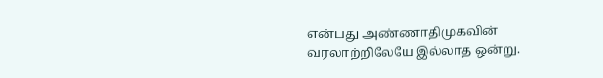என்பது அண்ணாதிமுகவின் வரலாற்றிலேயே இல்லாத ஒன்று.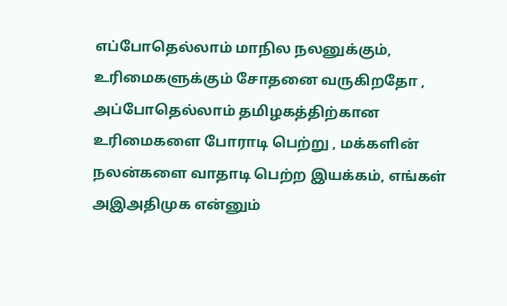எப்போதெல்லாம் மாநில நலனுக்கும், உரிமைகளுக்கும் சோதனை வருகிறதோ , அப்போதெல்லாம் தமிழகத்திற்கான உரிமைகளை போராடி பெற்று , மக்களின் நலன்களை வாதாடி பெற்ற இயக்கம், எங்கள் அஇஅதிமுக என்னும்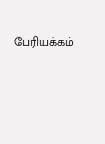பேரியக்கம்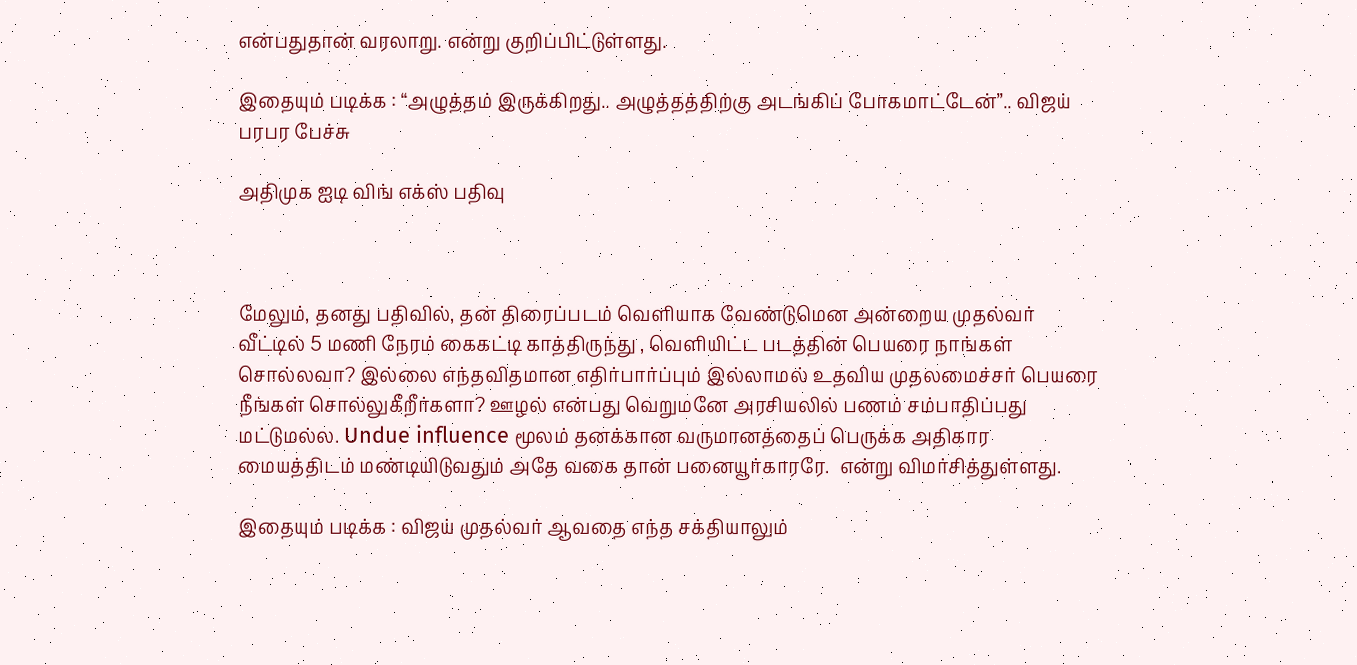என்பதுதான் வரலாறு. என்று குறிப்பிட்டுள்ளது.

இதையும் படிக்க : “அழுத்தம் இருக்கிறது.. அழுத்தத்திற்கு அடங்கிப் போகமாட்டேன்”.. விஜய் பரபர பேச்சு

அதிமுக ஐடி விங் எக்ஸ் பதிவு



மேலும், தனது பதிவில், தன் திரைப்படம் வெளியாக வேண்டுமென அன்றைய முதல்வர் வீட்டில் 5 மணி நேரம் கைகட்டி காத்திருந்து , வெளியிட்ட படத்தின் பெயரை நாங்கள் சொல்லவா? இல்லை எந்தவிதமான எதிர்பார்ப்பும் இல்லாமல் உதவிய முதலமைச்சர் பெயரை நீங்கள் சொல்லுகீறீர்களா? ஊழல் என்பது வெறுமனே அரசியலில் பணம் சம்பாதிப்பது மட்டுமல்ல. Undue influence மூலம் தனக்கான வருமானத்தைப் பெருக்க அதிகார மையத்திடம் மண்டியிடுவதும் அதே வகை தான் பனையூர்காரரே.  என்று விமர்சித்துள்ளது.

இதையும் படிக்க : விஜய் முதல்வர் ஆவதை எந்த சக்தியாலும்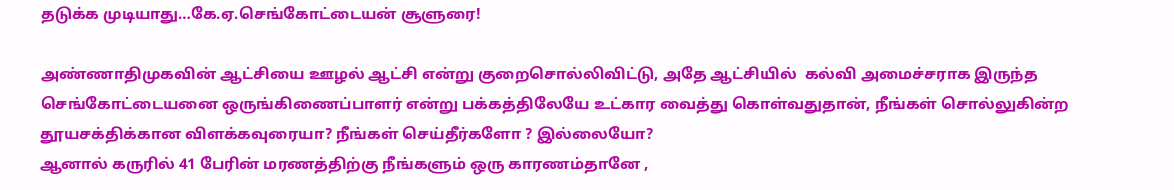தடுக்க முடியாது…கே.ஏ.செங்கோட்டையன் சூளுரை!

அண்ணாதிமுகவின் ஆட்சியை ஊழல் ஆட்சி என்று குறைசொல்லிவிட்டு, அதே ஆட்சியில்  கல்வி அமைச்சராக இருந்த செங்கோட்டையனை ஒருங்கிணைப்பாளர் என்று பக்கத்திலேயே உட்கார வைத்து கொள்வதுதான், நீங்கள் சொல்லுகின்ற தூயசக்திக்கான விளக்கவுரையா? நீங்கள் செய்தீர்களோ ? இல்லையோ?
ஆனால் கருரில் 41 பேரின் மரணத்திற்கு நீங்களும் ஒரு காரணம்தானே ,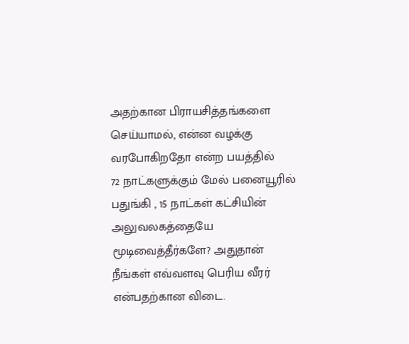அதற்கான பிராயசித்தங்களை செய்யாமல், என்ன வழக்கு வரபோகிறதோ என்ற பயத்தில்
72 நாட்களுக்கும் மேல் பனையூரில் பதுங்கி , 15 நாட்கள் கட்சியின் அலுவலகத்தையே மூடிவைத்தீர்களே? அதுதான் நீங்கள் எவ்வளவு பெரிய வீரர் என்பதற்கான விடை.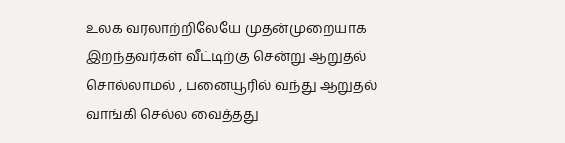உலக வரலாற்றிலேயே முதன்முறையாக இறந்தவர்கள் வீட்டிற்கு சென்று ஆறுதல் சொல்லாமல் , பனையூரில் வந்து ஆறுதல் வாங்கி செல்ல வைத்தது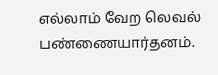எல்லாம் வேற லெவல் பண்ணையார்தனம்.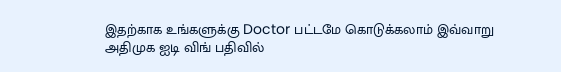இதற்காக உங்களுக்கு Doctor பட்டமே கொடுக்கலாம் இவ்வாறு அதிமுக ஐடி விங் பதிவில்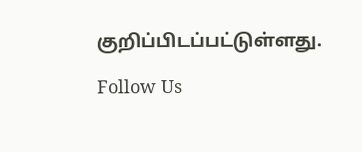குறிப்பிடப்பட்டுள்ளது.

Follow Us